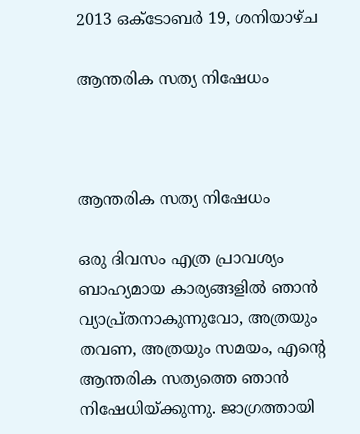2013 ഒക്‌ടോബർ 19, ശനിയാഴ്‌ച

ആന്തരിക സത്യ നിഷേധം



ആന്തരിക സത്യ നിഷേധം

ഒരു ദിവസം എത്ര പ്രാവശ്യം ബാഹ്യമായ കാര്യങ്ങളില്‍ ഞാന്‍ വ്യാപ്ര്‌തനാകുന്നുവോ, അത്രയും തവണ, അത്രയും സമയം, എന്റെ ആന്തരിക സത്യത്തെ ഞാന്‍ നിഷേധിയ്ക്കുന്നു. ജാഗ്രത്തായി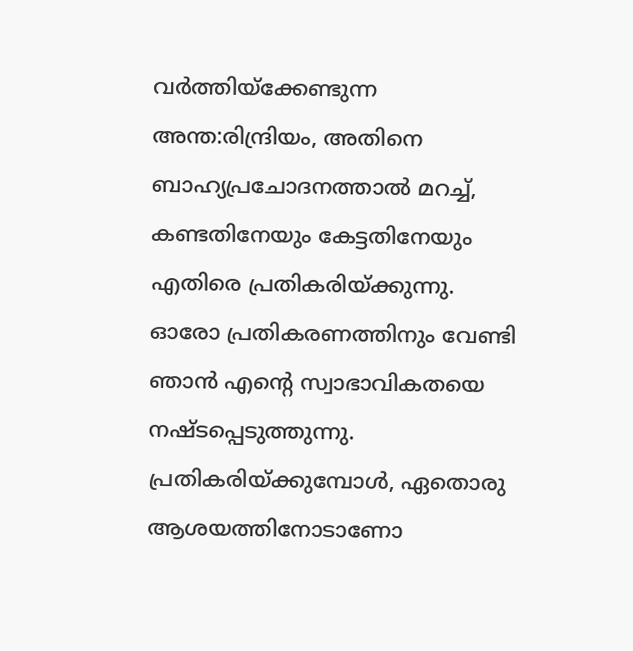വര്‍ത്തിയ്ക്കേണ്ടുന്ന അന്ത:രിന്ദ്രിയം, അതിനെ ബാഹ്യപ്രചോദനത്താല്‍ മറച്ച്‍, കണ്ടതിനേയും കേട്ടതിനേയും എതിരെ പ്രതികരിയ്ക്കുന്നു. ഓരോ പ്രതികരണത്തിനും വേണ്ടി ഞാന്‍ എന്റെ സ്വാഭാവികതയെ നഷ്ടപ്പെടുത്തുന്നു. പ്രതികരിയ്ക്കുമ്പോള്‍, ഏതൊരു ആശയത്തിനോടാണോ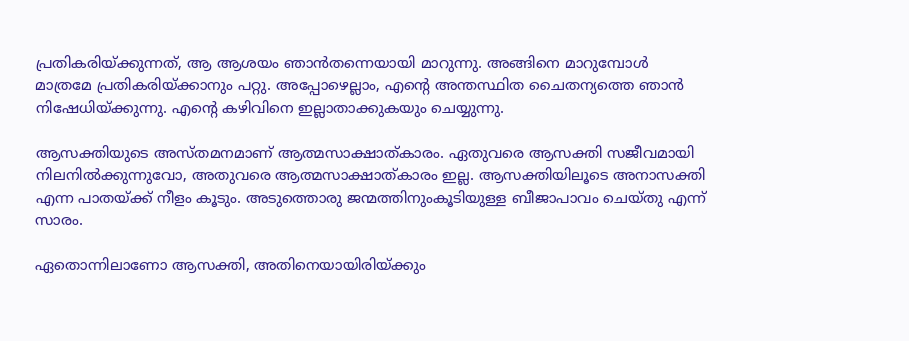പ്രതികരിയ്ക്കുന്നത്‍, ആ ആശയം ഞാന്‍തന്നെയായി മാറുന്നു. അങ്ങിനെ മാറുമ്പോള്‍ മാത്രമേ പ്രതികരിയ്ക്കാനും പറ്റു. അപ്പോഴെല്ലാം, എന്റെ അന്തസ്ഥിത ചൈതന്യത്തെ ഞാന്‍ നിഷേധിയ്ക്കുന്നു. എന്റെ കഴിവിനെ ഇല്ലാതാക്കുകയും ചെയ്യുന്നു.

ആസക്തിയുടെ അസ്തമനമാണ്‌ ആത്മസാക്ഷാത്‍കാരം. ഏതുവരെ ആസക്തി സജീവമായി നിലനില്‍ക്കുന്നുവോ, അതുവരെ ആത്മസാക്ഷാത്‍കാരം ഇല്ല. ആസക്തിയിലൂടെ അനാസക്തി എന്ന പാതയ്ക്ക്‍ നീളം കൂടും. അടുത്തൊരു ജന്മത്തിനുംകൂടിയുള്ള ബീജാപാവം ചെയ്തു എന്ന്‍ സാരം.

ഏതൊന്നിലാണോ ആസക്തി, അതിനെയായിരിയ്ക്കും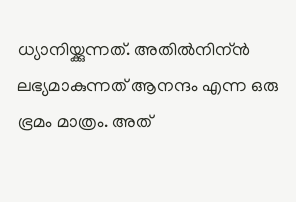ധ്യാനിയ്ക്കുന്നത്‍. അതില്‍നിന്ന്‍  ലഭ്യമാകുന്നത്‍ ആനന്ദം എന്ന ഒരു ഭ്രമം മാത്രം. അത്‍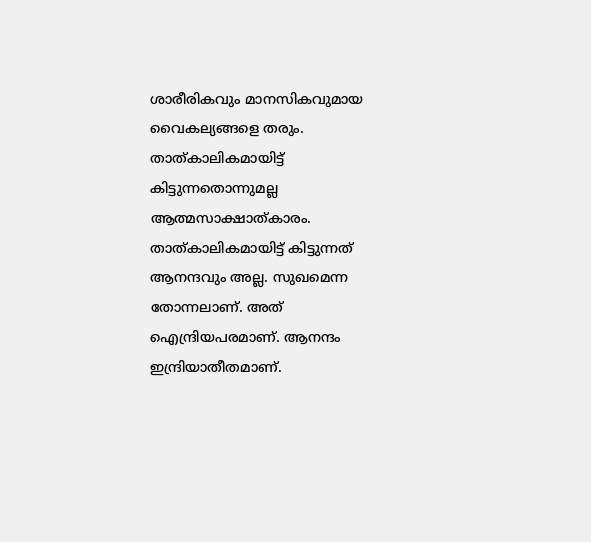ശാരീരികവും മാനസികവുമായ വൈകല്യങ്ങളെ തരും. താത്‍കാലികമായിട്ട്‍ കിട്ടുന്നതൊന്നുമല്ല ആത്മസാക്ഷാത്‍കാരം. താത്‍കാലികമായിട്ട്‍ കിട്ടുന്നത്‍ ആനന്ദവും അല്ല. സുഖമെന്ന തോന്നലാണ്‌. അത്‍ ഐന്ദ്രിയപരമാണ്‌. ആനന്ദം ഇന്ദ്രിയാതീതമാണ്‌.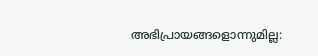അഭിപ്രായങ്ങളൊന്നുമില്ല: